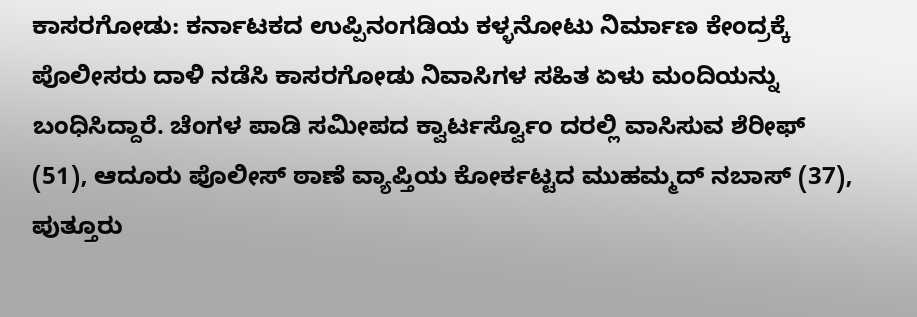ಕಾಸರಗೋಡು: ಕರ್ನಾಟಕದ ಉಪ್ಪಿನಂಗಡಿಯ ಕಳ್ಳನೋಟು ನಿರ್ಮಾಣ ಕೇಂದ್ರಕ್ಕೆ ಪೊಲೀಸರು ದಾಳಿ ನಡೆಸಿ ಕಾಸರಗೋಡು ನಿವಾಸಿಗಳ ಸಹಿತ ಏಳು ಮಂದಿಯನ್ನು ಬಂಧಿಸಿದ್ದಾರೆ. ಚೆಂಗಳ ಪಾಡಿ ಸಮೀಪದ ಕ್ವಾರ್ಟರ್ಸ್ವೊಂ ದರಲ್ಲಿ ವಾಸಿಸುವ ಶೆರೀಫ್ (51), ಆದೂರು ಪೊಲೀಸ್ ಠಾಣೆ ವ್ಯಾಪ್ತಿಯ ಕೋರ್ಕಟ್ಟದ ಮುಹಮ್ಮದ್ ನಬಾಸ್ (37), ಪುತ್ತೂರು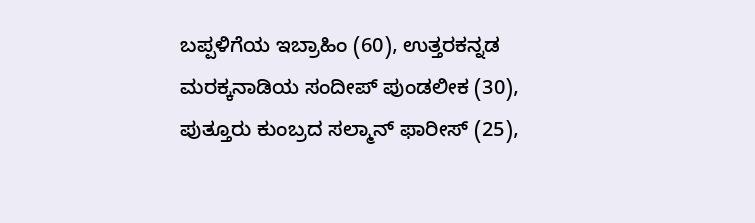ಬಪ್ಪಳಿಗೆಯ ಇಬ್ರಾಹಿಂ (60), ಉತ್ತರಕನ್ನಡ ಮರಕ್ಕನಾಡಿಯ ಸಂದೀಪ್ ಪುಂಡಲೀಕ (30), ಪುತ್ತೂರು ಕುಂಬ್ರದ ಸಲ್ಮಾನ್ ಫಾರೀಸ್ (25),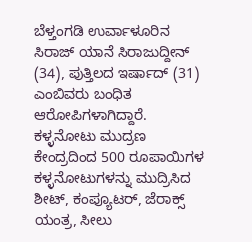ಬೆಳ್ತಂಗಡಿ ಉರ್ವಾಳೂರಿನ ಸಿರಾಜ್ ಯಾನೆ ಸಿರಾಜುದ್ದೀನ್ (34), ಪುತ್ತಿಲದ ಇರ್ಷಾದ್ (31) ಎಂಬಿವರು ಬಂಧಿತ ಆರೋಪಿಗಳಾಗಿದ್ದಾರೆ. ಕಳ್ಳನೋಟು ಮುದ್ರಣ ಕೇಂದ್ರದಿಂದ 500 ರೂಪಾಯಿಗಳ ಕಳ್ಳನೋಟುಗಳನ್ನು ಮುದ್ರಿಸಿದ ಶೀಟ್, ಕಂಪ್ಯೂಟರ್, ಜೆರಾಕ್ಸ್ ಯಂತ್ರ, ಸೀಲು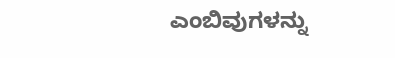ಎಂಬಿವುಗಳನ್ನು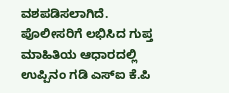ವಶಪಡಿಸಲಾಗಿದೆ. ಪೊಲೀಸರಿಗೆ ಲಭಿಸಿದ ಗುಪ್ತ ಮಾಹಿತಿಯ ಆಧಾರದಲ್ಲಿ ಉಪ್ಪಿನಂ ಗಡಿ ಎಸ್ಐ ಕೆ.ಪಿ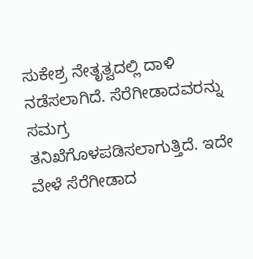ಸುಕೇಶ್ರ ನೇತೃತ್ವದಲ್ಲಿ ದಾಳಿ ನಡೆಸಲಾಗಿದೆ. ಸೆರೆಗೀಡಾದವರನ್ನು ಸಮಗ್ರ ತನಿಖೆಗೊಳಪಡಿಸಲಾಗುತ್ತಿದೆ. ಇದೇ ವೇಳೆ ಸೆರೆಗೀಡಾದ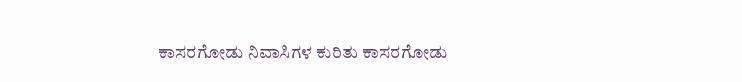ಕಾಸರಗೋಡು ನಿವಾಸಿಗಳ ಕುರಿತು ಕಾಸರಗೋಡು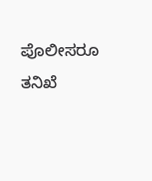ಪೊಲೀಸರೂ ತನಿಖೆ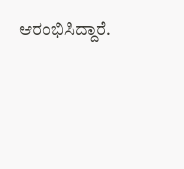ಆರಂಭಿಸಿದ್ದಾರೆ.